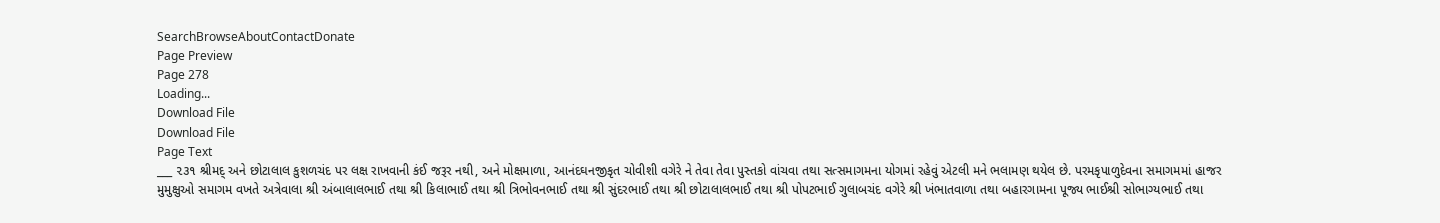SearchBrowseAboutContactDonate
Page Preview
Page 278
Loading...
Download File
Download File
Page Text
___ ૨૩૧ શ્રીમદ્ અને છોટાલાલ કુશળચંદ પર લક્ષ રાખવાની કંઈ જરૂર નથી, અને મોક્ષમાળા, આનંદઘનજીકૃત ચોવીશી વગેરે ને તેવા તેવા પુસ્તકો વાંચવા તથા સત્સમાગમના યોગમાં રહેવું એટલી મને ભલામણ થયેલ છે. પરમકૃપાળુદેવના સમાગમમાં હાજર મુમુક્ષુઓ સમાગમ વખતે અત્રેવાલા શ્રી અંબાલાલભાઈ તથા શ્રી કિલાભાઈ તથા શ્રી ત્રિભોવનભાઈ તથા શ્રી સુંદરભાઈ તથા શ્રી છોટાલાલભાઈ તથા શ્રી પોપટભાઈ ગુલાબચંદ વગેરે શ્રી ખંભાતવાળા તથા બહારગામના પૂજ્ય ભાઈશ્રી સોભાગ્યભાઈ તથા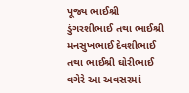પૂજ્ય ભાઈશ્રી ડુંગરશીભાઈ તથા ભાઈશ્રી મનસુખભાઈ દેવશીભાઈ તથા ભાઈશ્રી ઘોરીભાઈ વગેરે આ અવસરમાં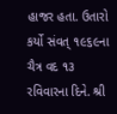હાજર હતા. ઉતારો કર્યો સંવત્ ૧૯૬૯ના ચૈત્ર વદ ૧૩ રવિવારના દિને. શ્રી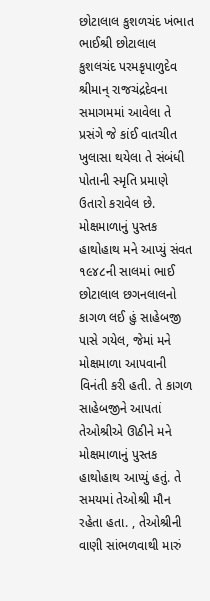છોટાલાલ કુશળચંદ ખંભાત ભાઈશ્રી છોટાલાલ કુશલચંદ પરમકૃપાળુદેવ શ્રીમાન્ રાજચંદ્રદેવના સમાગમમાં આવેલા તે પ્રસંગે જે કાંઈ વાતચીત ખુલાસા થયેલા તે સંબંધી પોતાની સ્મૃતિ પ્રમાણે ઉતારો કરાવેલ છે. મોક્ષમાળાનું પુસ્તક હાથોહાથ મને આપ્યું સંવત ૧૯૪૮ની સાલમાં ભાઈ છોટાલાલ છગનલાલનો કાગળ લઈ હું સાહેબજી પાસે ગયેલ, જેમાં મને મોક્ષમાળા આપવાની વિનંતી કરી હતી. તે કાગળ સાહેબજીને આપતાં તેઓશ્રીએ ઊઠીને મને મોક્ષમાળાનું પુસ્તક હાથોહાથ આપ્યું હતું. તે સમયમાં તેઓશ્રી મૌન રહેતા હતા. , તેઓશ્રીની વાણી સાંભળવાથી મારું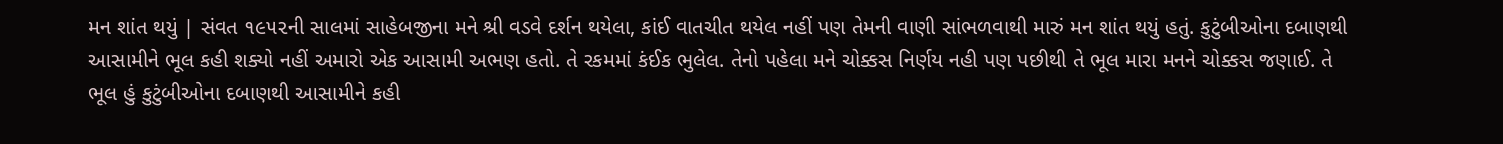મન શાંત થયું | સંવત ૧૯૫૨ની સાલમાં સાહેબજીના મને શ્રી વડવે દર્શન થયેલા, કાંઈ વાતચીત થયેલ નહીં પણ તેમની વાણી સાંભળવાથી મારું મન શાંત થયું હતું. કુટુંબીઓના દબાણથી આસામીને ભૂલ કહી શક્યો નહીં અમારો એક આસામી અભણ હતો. તે રકમમાં કંઈક ભુલેલ. તેનો પહેલા મને ચોક્કસ નિર્ણય નહી પણ પછીથી તે ભૂલ મારા મનને ચોક્કસ જણાઈ. તે ભૂલ હું કુટુંબીઓના દબાણથી આસામીને કહી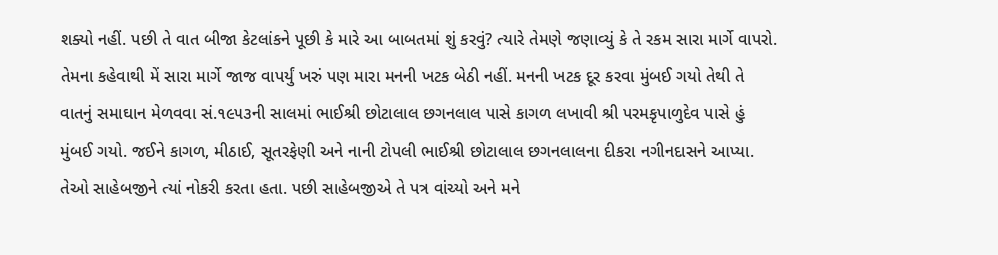શક્યો નહીં. પછી તે વાત બીજા કેટલાંકને પૂછી કે મારે આ બાબતમાં શું કરવું? ત્યારે તેમણે જણાવ્યું કે તે રકમ સારા માર્ગે વાપરો. તેમના કહેવાથી મેં સારા માર્ગે જાજ વાપર્યું ખરું પણ મારા મનની ખટક બેઠી નહીં. મનની ખટક દૂર કરવા મુંબઈ ગયો તેથી તે વાતનું સમાઘાન મેળવવા સં.૧૯૫૩ની સાલમાં ભાઈશ્રી છોટાલાલ છગનલાલ પાસે કાગળ લખાવી શ્રી પરમકૃપાળુદેવ પાસે હું મુંબઈ ગયો. જઈને કાગળ, મીઠાઈ, સૂતરફેણી અને નાની ટોપલી ભાઈશ્રી છોટાલાલ છગનલાલના દીકરા નગીનદાસને આપ્યા. તેઓ સાહેબજીને ત્યાં નોકરી કરતા હતા. પછી સાહેબજીએ તે પત્ર વાંચ્યો અને મને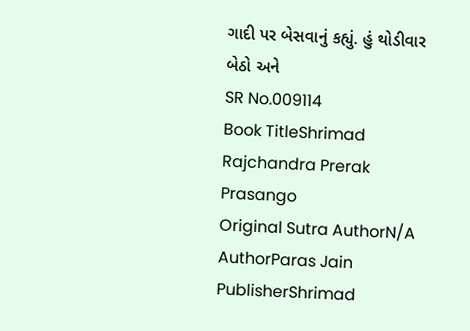ગાદી પર બેસવાનું કહ્યું. હું થોડીવાર બેઠો અને
SR No.009114
Book TitleShrimad Rajchandra Prerak Prasango
Original Sutra AuthorN/A
AuthorParas Jain
PublisherShrimad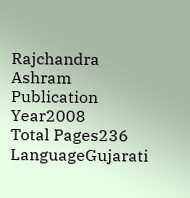Rajchandra Ashram
Publication Year2008
Total Pages236
LanguageGujarati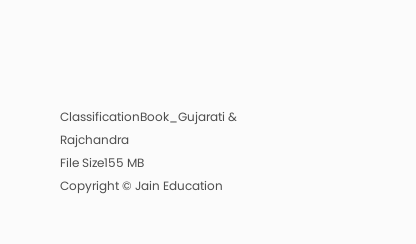ClassificationBook_Gujarati & Rajchandra
File Size155 MB
Copyright © Jain Education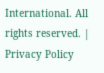International. All rights reserved. | Privacy Policy